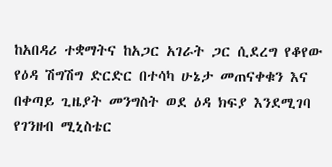ከአበዳሪ ተቋማትና ከአጋር አገራት ጋር ሲደረግ የቆየው የዕዳ ሽግሽግ ድርድር በተሳካ ሁኔታ መጠናቀቁን እና በቀጣይ ጊዜያት መንግስት ወደ ዕዳ ክፍያ እንደሚገባ የገንዘብ ሚኒስቴር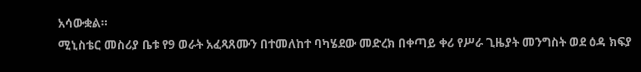አሳውቋል።
ሚኒስቴር መስሪያ ቤቱ የ9 ወራት አፈጻጸሙን በተመለከተ ባካሄደው መድረክ በቀጣይ ቀሪ የሥራ ጊዜያት መንግስት ወደ ዕዳ ክፍያ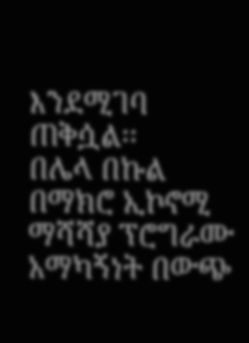እንደሚገባ ጠቅሷል፡፡
በሌላ በኩል በማክሮ ኢኮኖሚ ማሻሻያ ፕሮግራሙ አማካኝነት በውጭ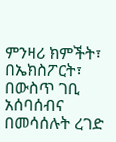ምንዛሪ ክምችት፣ በኤክስፖርት፣ በውስጥ ገቢ አሰባሰብና በመሳሰሉት ረገድ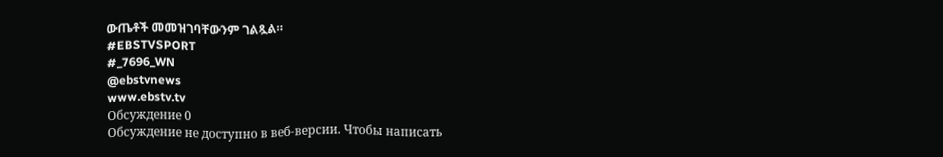ውጤቶች መመዝገባቸውንም ገልጿል።
#EBSTVSPORT
#_7696_WN
@ebstvnews
www.ebstv.tv
Обсуждение 0
Обсуждение не доступно в веб-версии. Чтобы написать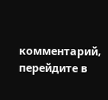комментарий, перейдите в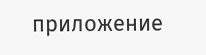приложение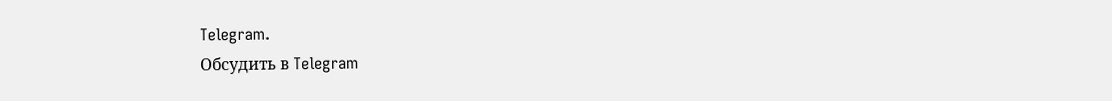Telegram.
Обсудить в Telegram